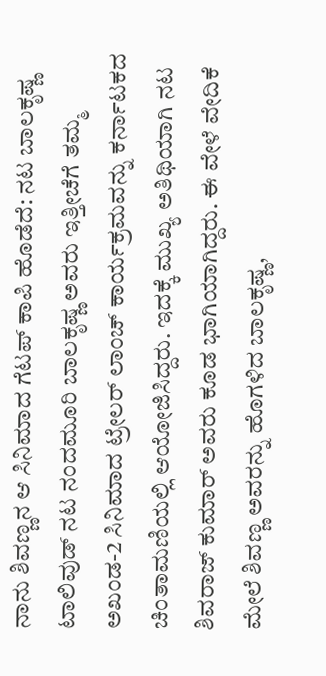ನಾನು ಶಿವಣ್ಣನ ಆ ಸಿನಿಮಾದ ಗೆಟಪ್ ಕಾಪಿ ಹೊಡೆದೆ: ನಟ ಬಾಲಕೃಷ್ಣ
ಟಾಲಿವುಡ್ ನಟ ನಂದಮೂರಿ ಬಾಲಕೃಷ್ಣ ಅವರು ಇತ್ತೀಚೆಗೆ ತಮ್ಮ ಅಖಂಡ-2 ಸಿನಿಮಾದ ಟ್ರೇಲರ್ ಲಾಂಚ್ ಕಾರ್ಯಕ್ರಮವನ್ನು ಕರ್ನಾಟಕದ ಚಿಂತಾಮಣಿಯಲ್ಲಿ ಆಯೋಜಿಸಿದ್ದರು. ಇದಕ್ಕೆ ಮುಖ್ಯ ಅತಿಥಿಯಾಗಿ ನಟ ಶಿವರಾಜ್ ಕುಮಾರ್ ಅವರು ಕೂಡ ಭಾಗಿಯಾಗಿದ್ದರು. ಈ ವೇಳೆ ವೇದಿಕೆ ಮೇಲೆ ಶಿವಣ್ಣ ಅವರನ್ನು ಹೊಗಳಿದ ಬಾಲಕೃಷ್ಣ,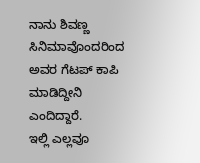ನಾನು ಶಿವಣ್ಣ ಸಿನಿಮಾವೊಂದರಿಂದ ಅವರ ಗೆಟಪ್ ಕಾಪಿ ಮಾಡಿದ್ದೀನಿ ಎಂದಿದ್ದಾರೆ.
ಇಲ್ಲಿ ಎಲ್ಲವೂ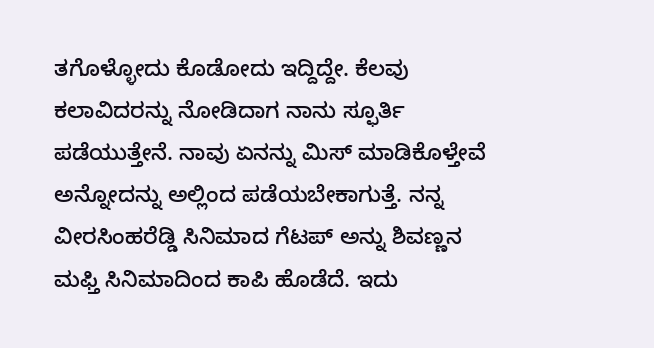ತಗೊಳ್ಳೋದು ಕೊಡೋದು ಇದ್ದಿದ್ದೇ. ಕೆಲವು ಕಲಾವಿದರನ್ನು ನೋಡಿದಾಗ ನಾನು ಸ್ಫೂರ್ತಿ ಪಡೆಯುತ್ತೇನೆ. ನಾವು ಏನನ್ನು ಮಿಸ್ ಮಾಡಿಕೊಳ್ತೇವೆ ಅನ್ನೋದನ್ನು ಅಲ್ಲಿಂದ ಪಡೆಯಬೇಕಾಗುತ್ತೆ. ನನ್ನ ವೀರಸಿಂಹರೆಡ್ಡಿ ಸಿನಿಮಾದ ಗೆಟಪ್ ಅನ್ನು ಶಿವಣ್ಣನ ಮಫ್ತಿ ಸಿನಿಮಾದಿಂದ ಕಾಪಿ ಹೊಡೆದೆ. ಇದು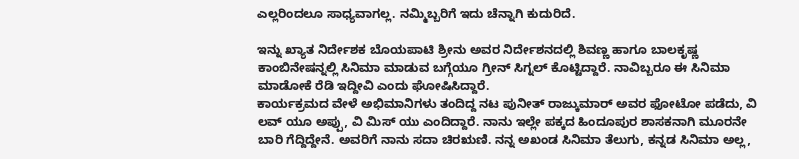ಎಲ್ಲರಿಂದಲೂ ಸಾಧ್ಯವಾಗಲ್ಲ. ನಮ್ಮಿಬ್ಬರಿಗೆ ಇದು ಚೆನ್ನಾಗಿ ಕುದುರಿದೆ.

ಇನ್ನು ಖ್ಯಾತ ನಿರ್ದೇಶಕ ಬೊಯಪಾಟಿ ಶ್ರೀನು ಅವರ ನಿರ್ದೇಶನದಲ್ಲಿ ಶಿವಣ್ಣ ಹಾಗೂ ಬಾಲಕೃಷ್ಣ ಕಾಂಬಿನೇಷನ್ನಲ್ಲಿ ಸಿನಿಮಾ ಮಾಡುವ ಬಗ್ಗೆಯೂ ಗ್ರೀನ್ ಸಿಗ್ನಲ್ ಕೊಟ್ಟಿದ್ದಾರೆ. ನಾವಿಬ್ಬರೂ ಈ ಸಿನಿಮಾ ಮಾಡೋಕೆ ರೆಡಿ ಇದ್ದೀವಿ ಎಂದು ಘೋಷಿಸಿದ್ದಾರೆ.
ಕಾರ್ಯಕ್ರಮದ ವೇಳೆ ಅಭಿಮಾನಿಗಳು ತಂದಿದ್ದ ನಟ ಪುನೀತ್ ರಾಜ್ಕುಮಾರ್ ಅವರ ಫೋಟೋ ಪಡೆದು, ವಿ ಲವ್ ಯೂ ಅಪ್ಪು, ವಿ ಮಿಸ್ ಯು ಎಂದಿದ್ದಾರೆ. ನಾನು ಇಲ್ಲೇ ಪಕ್ಕದ ಹಿಂದೂಪುರ ಶಾಸಕನಾಗಿ ಮೂರನೇ ಬಾರಿ ಗೆದ್ದಿದ್ದೇನೆ. ಅವರಿಗೆ ನಾನು ಸದಾ ಚಿರಋಣಿ. ನನ್ನ ಅಖಂಡ ಸಿನಿಮಾ ತೆಲುಗು, ಕನ್ನಡ ಸಿನಿಮಾ ಅಲ್ಲ,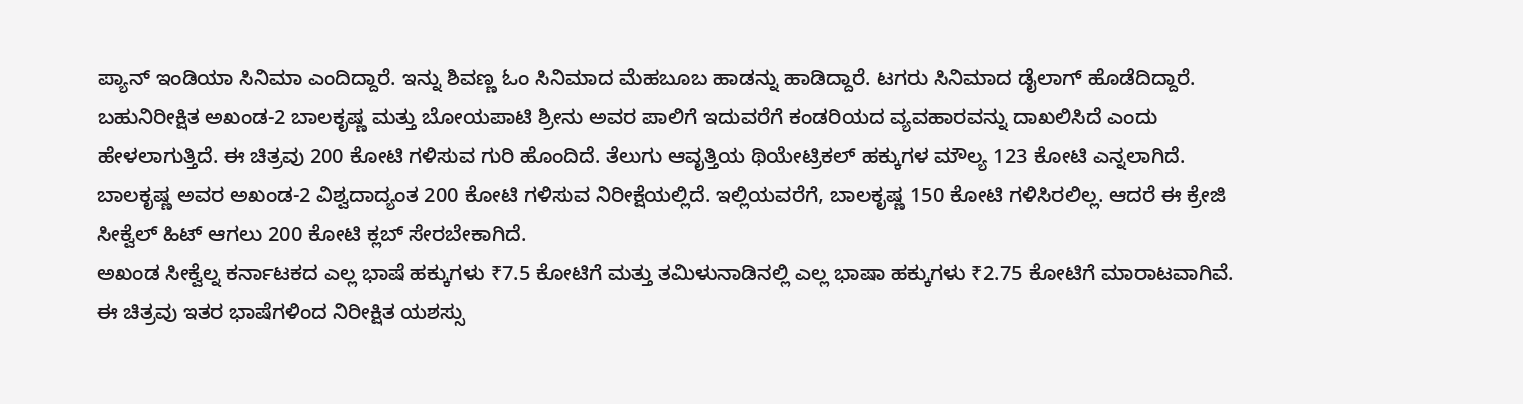ಪ್ಯಾನ್ ಇಂಡಿಯಾ ಸಿನಿಮಾ ಎಂದಿದ್ದಾರೆ. ಇನ್ನು ಶಿವಣ್ಣ ಓಂ ಸಿನಿಮಾದ ಮೆಹಬೂಬ ಹಾಡನ್ನು ಹಾಡಿದ್ದಾರೆ. ಟಗರು ಸಿನಿಮಾದ ಡೈಲಾಗ್ ಹೊಡೆದಿದ್ದಾರೆ.
ಬಹುನಿರೀಕ್ಷಿತ ಅಖಂಡ-2 ಬಾಲಕೃಷ್ಣ ಮತ್ತು ಬೋಯಪಾಟಿ ಶ್ರೀನು ಅವರ ಪಾಲಿಗೆ ಇದುವರೆಗೆ ಕಂಡರಿಯದ ವ್ಯವಹಾರವನ್ನು ದಾಖಲಿಸಿದೆ ಎಂದು ಹೇಳಲಾಗುತ್ತಿದೆ. ಈ ಚಿತ್ರವು 200 ಕೋಟಿ ಗಳಿಸುವ ಗುರಿ ಹೊಂದಿದೆ. ತೆಲುಗು ಆವೃತ್ತಿಯ ಥಿಯೇಟ್ರಿಕಲ್ ಹಕ್ಕುಗಳ ಮೌಲ್ಯ 123 ಕೋಟಿ ಎನ್ನಲಾಗಿದೆ. ಬಾಲಕೃಷ್ಣ ಅವರ ಅಖಂಡ-2 ವಿಶ್ವದಾದ್ಯಂತ 200 ಕೋಟಿ ಗಳಿಸುವ ನಿರೀಕ್ಷೆಯಲ್ಲಿದೆ. ಇಲ್ಲಿಯವರೆಗೆ, ಬಾಲಕೃಷ್ಣ 150 ಕೋಟಿ ಗಳಿಸಿರಲಿಲ್ಲ. ಆದರೆ ಈ ಕ್ರೇಜಿ ಸೀಕ್ವೆಲ್ ಹಿಟ್ ಆಗಲು 200 ಕೋಟಿ ಕ್ಲಬ್ ಸೇರಬೇಕಾಗಿದೆ.
ಅಖಂಡ ಸೀಕ್ವೆಲ್ನ ಕರ್ನಾಟಕದ ಎಲ್ಲ ಭಾಷೆ ಹಕ್ಕುಗಳು ₹7.5 ಕೋಟಿಗೆ ಮತ್ತು ತಮಿಳುನಾಡಿನಲ್ಲಿ ಎಲ್ಲ ಭಾಷಾ ಹಕ್ಕುಗಳು ₹2.75 ಕೋಟಿಗೆ ಮಾರಾಟವಾಗಿವೆ. ಈ ಚಿತ್ರವು ಇತರ ಭಾಷೆಗಳಿಂದ ನಿರೀಕ್ಷಿತ ಯಶಸ್ಸು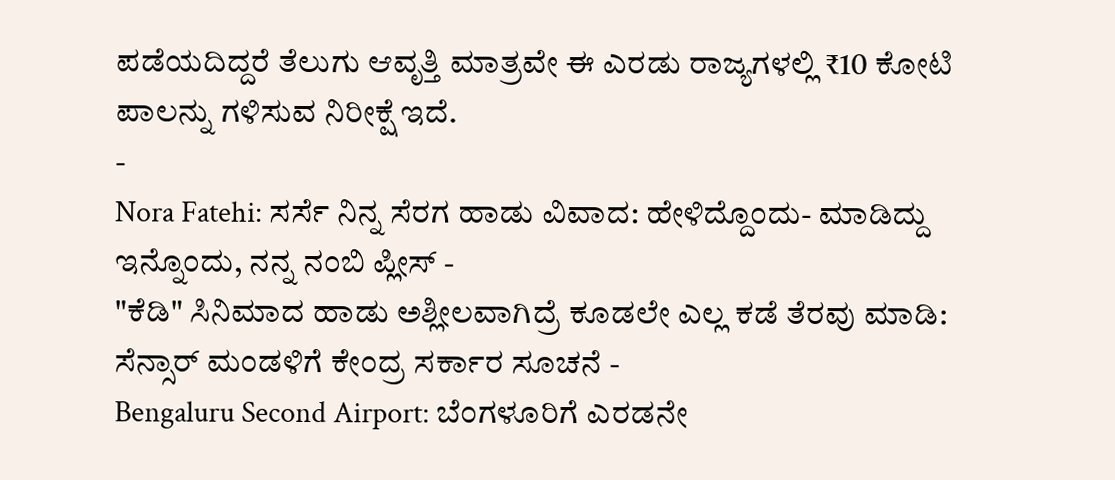ಪಡೆಯದಿದ್ದರೆ ತೆಲುಗು ಆವೃತ್ತಿ ಮಾತ್ರವೇ ಈ ಎರಡು ರಾಜ್ಯಗಳಲ್ಲಿ ₹10 ಕೋಟಿ ಪಾಲನ್ನು ಗಳಿಸುವ ನಿರೀಕ್ಷೆ ಇದೆ.
-
Nora Fatehi: ಸರ್ಸೆ ನಿನ್ನ ಸೆರಗ ಹಾಡು ವಿವಾದ: ಹೇಳಿದ್ದೊಂದು- ಮಾಡಿದ್ದು ಇನ್ನೊಂದು, ನನ್ನ ನಂಬಿ ಪ್ಲೀಸ್ -
"ಕೆಡಿ" ಸಿನಿಮಾದ ಹಾಡು ಅಶ್ಲೀಲವಾಗಿದ್ರೆ ಕೂಡಲೇ ಎಲ್ಲ ಕಡೆ ತೆರವು ಮಾಡಿ: ಸೆನ್ಸಾರ್ ಮಂಡಳಿಗೆ ಕೇಂದ್ರ ಸರ್ಕಾರ ಸೂಚನೆ -
Bengaluru Second Airport: ಬೆಂಗಳೂರಿಗೆ ಎರಡನೇ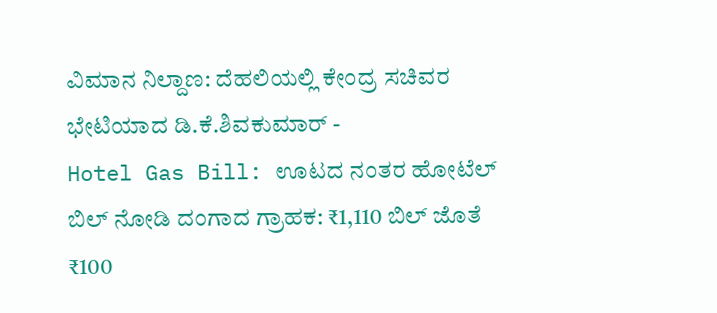ವಿಮಾನ ನಿಲ್ದಾಣ: ದೆಹಲಿಯಲ್ಲಿ ಕೇಂದ್ರ ಸಚಿವರ ಭೇಟಿಯಾದ ಡಿ.ಕೆ.ಶಿವಕುಮಾರ್ -
Hotel Gas Bill: ಊಟದ ನಂತರ ಹೋಟೆಲ್ ಬಿಲ್ ನೋಡಿ ದಂಗಾದ ಗ್ರಾಹಕ: ₹1,110 ಬಿಲ್ ಜೊತೆ ₹100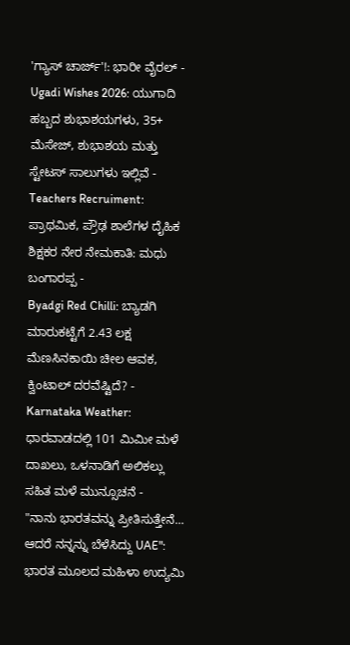'ಗ್ಯಾಸ್ ಚಾರ್ಜ್'!: ಭಾರೀ ವೈರಲ್ -
Ugadi Wishes 2026: ಯುಗಾದಿ ಹಬ್ಬದ ಶುಭಾಶಯಗಳು, 35+ ಮೆಸೇಜ್, ಶುಭಾಶಯ ಮತ್ತು ಸ್ಟೇಟಸ್ ಸಾಲುಗಳು ಇಲ್ಲಿವೆ -
Teachers Recruiment: ಪ್ರಾಥಮಿಕ, ಪ್ರೌಢ ಶಾಲೆಗಳ ದೈಹಿಕ ಶಿಕ್ಷಕರ ನೇರ ನೇಮಕಾತಿ: ಮಧು ಬಂಗಾರಪ್ಪ -
Byadgi Red Chilli: ಬ್ಯಾಡಗಿ ಮಾರುಕಟ್ಟೆಗೆ 2.43 ಲಕ್ಷ ಮೆಣಸಿನಕಾಯಿ ಚೀಲ ಆವಕ, ಕ್ವಿಂಟಾಲ್ ದರವೆಷ್ಟಿದೆ? -
Karnataka Weather: ಧಾರವಾಡದಲ್ಲಿ 101 ಮಿಮೀ ಮಳೆ ದಾಖಲು, ಒಳನಾಡಿಗೆ ಅಲಿಕಲ್ಲು ಸಹಿತ ಮಳೆ ಮುನ್ಸೂಚನೆ -
"ನಾನು ಭಾರತವನ್ನು ಪ್ರೀತಿಸುತ್ತೇನೆ... ಆದರೆ ನನ್ನನ್ನು ಬೆಳೆಸಿದ್ದು UAE": ಭಾರತ ಮೂಲದ ಮಹಿಳಾ ಉದ್ಯಮಿ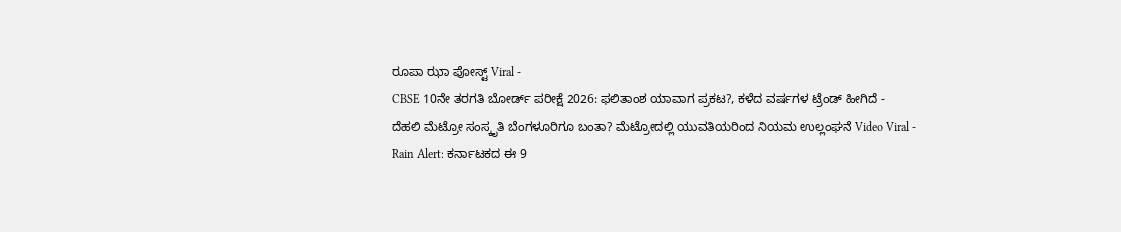ರೂಪಾ ಝಾ ಪೋಸ್ಟ್ Viral -
CBSE 10ನೇ ತರಗತಿ ಬೋರ್ಡ್ ಪರೀಕ್ಷೆ 2026: ಫಲಿತಾಂಶ ಯಾವಾಗ ಪ್ರಕಟ?, ಕಳೆದ ವರ್ಷಗಳ ಟ್ರೆಂಡ್ ಹೀಗಿದೆ -
ದೆಹಲಿ ಮೆಟ್ರೋ ಸಂಸ್ಕೃತಿ ಬೆಂಗಳೂರಿಗೂ ಬಂತಾ? ಮೆಟ್ರೋದಲ್ಲಿ ಯುವತಿಯರಿಂದ ನಿಯಮ ಉಲ್ಲಂಘನೆ Video Viral -
Rain Alert: ಕರ್ನಾಟಕದ ಈ 9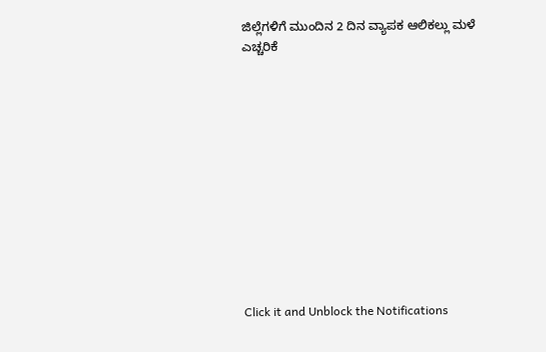ಜಿಲ್ಲೆಗಳಿಗೆ ಮುಂದಿನ 2 ದಿನ ವ್ಯಾಪಕ ಆಲಿಕಲ್ಲು ಮಳೆ ಎಚ್ಚರಿಕೆ












Click it and Unblock the Notifications